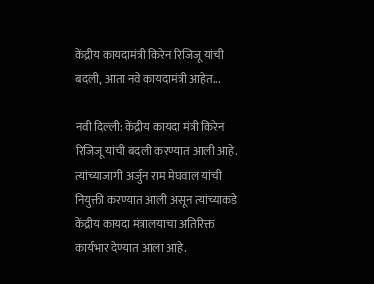केंद्रीय कायदामंत्री किरेन रिजिजू यांची बदली, आता नवे कायदामंत्री आहेत...

नवी दिल्ली: केंद्रीय कायदा मंत्री किरेन रिजिजू यांची बदली करण्यात आली आहे. त्यांच्याजागी अर्जुन राम मेघवाल यांची नियुक्ती करण्यात आली असून त्यांच्याकडे केंद्रीय कायदा मंत्रालयाचा अतिरिक्त कार्यभार देण्यात आला आहे.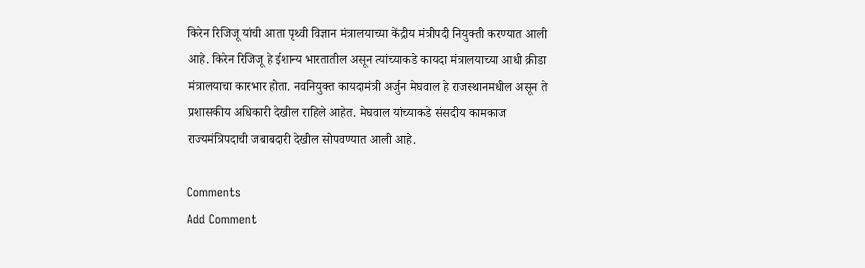किरेन रिजिजू यांची आता पृथ्वी विज्ञान मंत्रालयाच्या केंद्रीय मंत्रीपदी नियुक्ती करण्यात आली आहे. किरेन रिजिजू हे ईशान्य भारतातील असून त्यांच्याकडे कायदा मंत्रालयाच्या आधी क्रीडा मंत्रालयाचा कारभार होता. नवनियुक्त कायदामंत्री अर्जुन मेघवाल हे राजस्थानमधील असून ते प्रशासकीय अधिकारी देखील राहिले आहेत. मेघवाल यांच्याकडे संसदीय कामकाज राज्यमंत्रिपदाची जबाबदारी देखील सोपवण्यात आली आहे.

Comments
Add Comment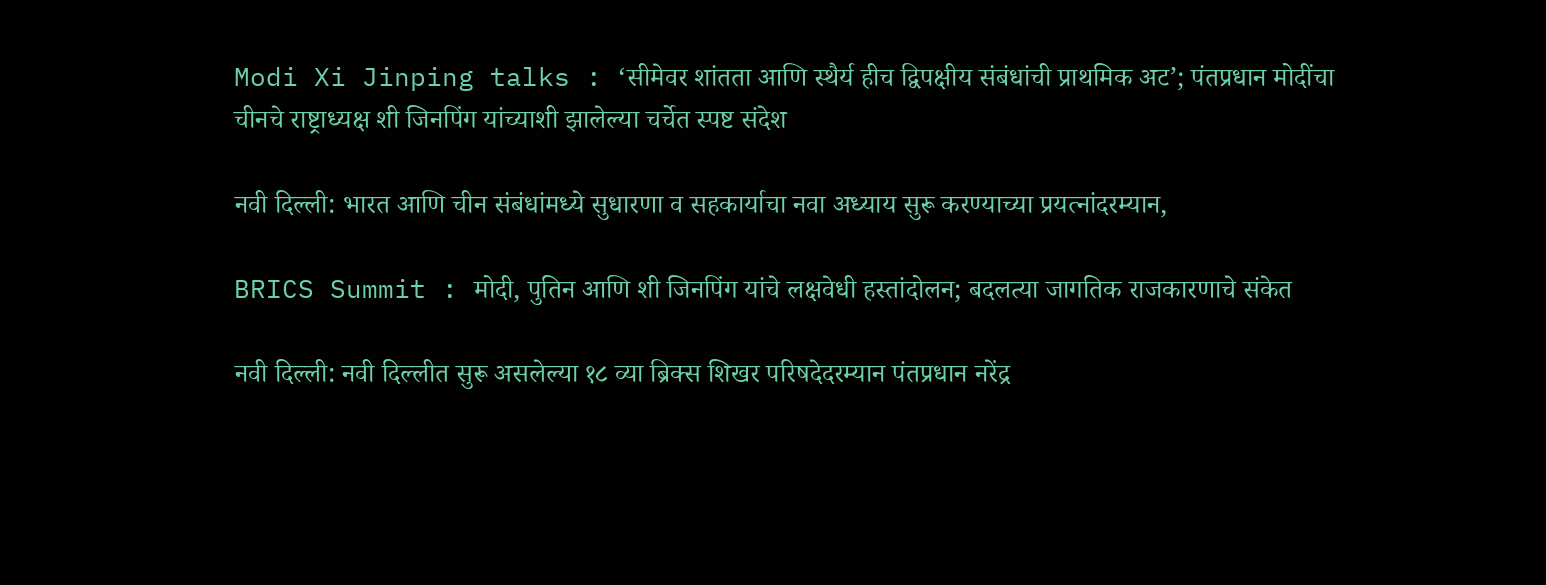Modi Xi Jinping talks : ‘सीमेवर शांतता आणि स्थैर्य हीच द्विपक्षीय संबंधांची प्राथमिक अट’; पंतप्रधान मोदींचा चीनचे राष्ट्राध्यक्ष शी जिनपिंग यांच्याशी झालेल्या चर्चेत स्पष्ट संदेश

नवी दिल्ली: भारत आणि चीन संबंधांमध्ये सुधारणा व सहकार्याचा नवा अध्याय सुरू करण्याच्या प्रयत्नांदरम्यान,

BRICS Summit : मोदी, पुतिन आणि शी जिनपिंग यांचे लक्षवेधी हस्तांदोलन; बदलत्या जागतिक राजकारणाचे संकेत

नवी दिल्ली: नवी दिल्लीत सुरू असलेल्या १८ व्या ब्रिक्स शिखर परिषदेदरम्यान पंतप्रधान नरेंद्र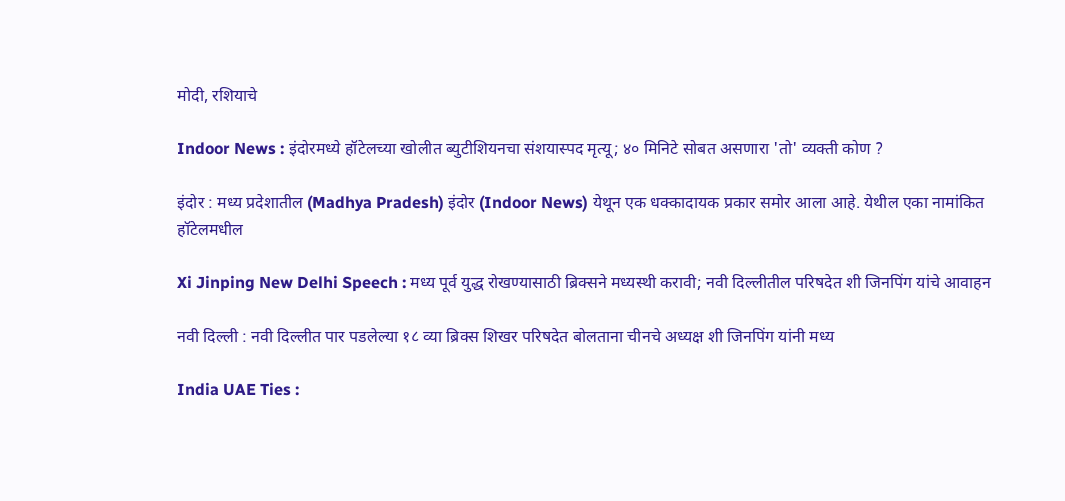मोदी, रशियाचे

Indoor News : इंदोरमध्ये हॉटेलच्या खोलीत ब्युटीशियनचा संशयास्पद मृत्यू; ४० मिनिटे सोबत असणारा 'तो' व्यक्ती कोण ?

इंदोर : मध्य प्रदेशातील (Madhya Pradesh) इंदोर (Indoor News) येथून एक धक्कादायक प्रकार समोर आला आहे. येथील एका नामांकित हॉटेलमधील

Xi Jinping New Delhi Speech : मध्य पूर्व युद्ध रोखण्यासाठी ब्रिक्सने मध्यस्थी करावी; नवी दिल्लीतील परिषदेत शी जिनपिंग यांचे आवाहन

नवी दिल्ली : नवी दिल्लीत पार पडलेल्या १८ व्या ब्रिक्स शिखर परिषदेत बोलताना चीनचे अध्यक्ष शी जिनपिंग यांनी मध्य

India UAE Ties :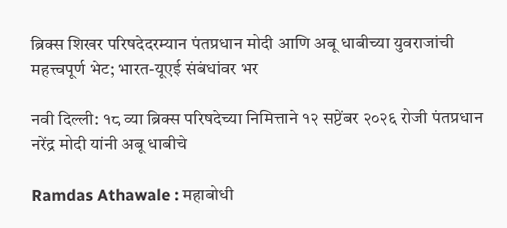ब्रिक्स शिखर परिषदेदरम्यान पंतप्रधान मोदी आणि अबू धाबीच्या युवराजांची महत्त्वपूर्ण भेट; भारत-यूएई संबंधांवर भर

नवी दिल्ली: १८ व्या ब्रिक्स परिषदेच्या निमित्ताने १२ सप्टेंबर २०२६ रोजी पंतप्रधान नरेंद्र मोदी यांनी अबू धाबीचे

Ramdas Athawale : महाबोधी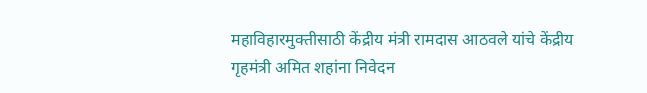महाविहारमुक्तीसाठी केंद्रीय मंत्री रामदास आठवले यांचे केंद्रीय गृहमंत्री अमित शहांना निवेदन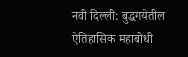नवी दिल्ली: बुद्धगयेतील ऐतिहासिक महाबोधी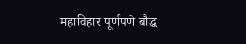महाविहार पूर्णपणे बौद्ध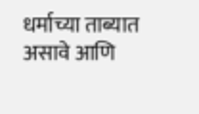धर्माच्या ताब्यात असावे आणि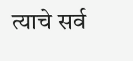त्याचे सर्व